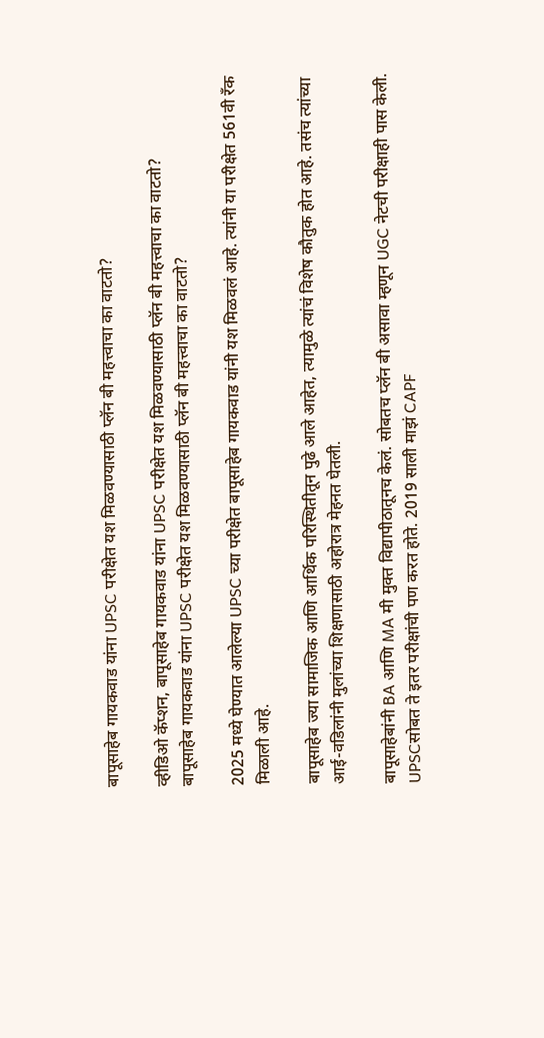बापूसाहेब गायकवाड यांना UPSC परीक्षेत यश मिळवण्यासाठी प्लॅन बी महत्त्वाचा का वाटतो?

व्हीडिओ कॅप्शन, बापूसाहेब गायकवाड यांना UPSC परीक्षेत यश मिळवण्यासाठी प्लॅन बी महत्त्वाचा का वाटतो?
बापूसाहेब गायकवाड यांना UPSC परीक्षेत यश मिळवण्यासाठी प्लॅन बी महत्त्वाचा का वाटतो?

2025 मध्ये घेण्यात आलेल्या UPSC च्या परीक्षेत बापूसाहेब गायकवाड यांनी यश मिळवलं आहे. त्यांनी या परीक्षेत 561वी रँक मिळाली आहे.

बापूसाहेब ज्या सामाजिक आणि आर्थिक परिस्थितीतून पुढे आले आहेत, त्यामुळे त्यांचं विशेष कौतुक होत आहे. तसंच त्यांच्या आई-वडिलांनी मुलांच्या शिक्षणासाठी अहोरात्र मेहनत घेतली.

बापूसाहेबांनी BA आणि MA मी मुक्त विद्यापीठातूनच केलं. सोबतच प्लॅन बी असावा म्हणून UGC नेटची परीक्षाही पास केली. UPSCसोबत ते इतर परीक्षांची पण करत होते. 2019 साली माझं CAPF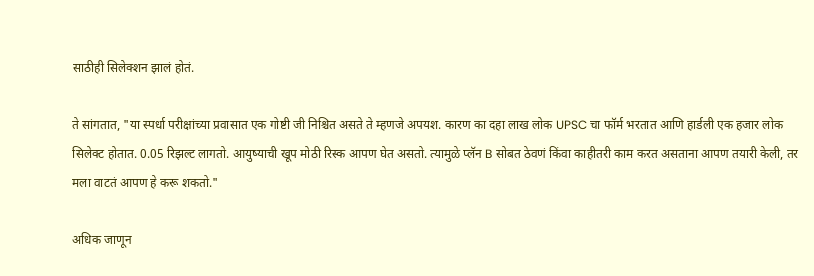साठीही सिलेक्शन झालं होतं.

ते सांगतात, "या स्पर्धा परीक्षांच्या प्रवासात एक गोष्टी जी निश्चित असते ते म्हणजे अपयश. कारण का दहा लाख लोक UPSC चा फॉर्म भरतात आणि हार्डली एक हजार लोक सिलेक्ट होतात. 0.05 रिझल्ट लागतो. आयुष्याची खूप मोठी रिस्क आपण घेत असतो. त्यामुळे प्लॅन B सोबत ठेवणं किंवा काहीतरी काम करत असताना आपण तयारी केली, तर मला वाटतं आपण हे करू शकतो."

अधिक जाणून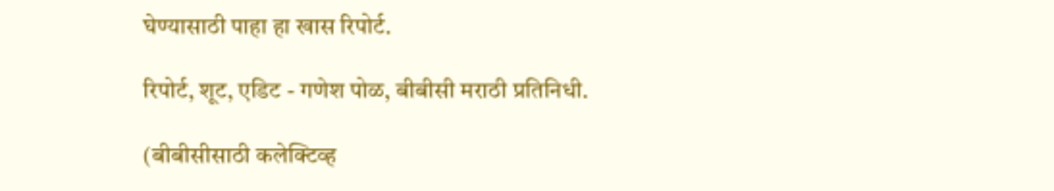घेण्यासाठी पाहा हा खास रिपोर्ट.

रिपोर्ट, शूट, एडिट - गणेश पोळ, बीबीसी मराठी प्रतिनिधी.

(बीबीसीसाठी कलेक्टिव्ह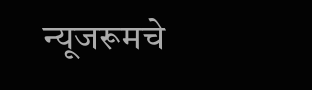न्यूजरूमचे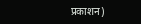प्रकाशन)